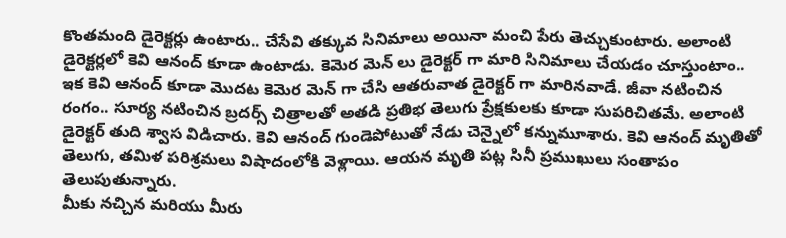కొంతమంది డైరెక్టర్లు ఉంటారు.. చేసేవి తక్కువ సినిమాలు అయినా మంచి పేరు తెచ్చుకుంటారు. అలాంటి డైరెక్టర్లలో కెవి ఆనంద్ కూడా ఉంటాడు. కెమెర మెన్ లు డైరెక్టర్ గా మారి సినిమాలు చేయడం చూస్తుంటాం.. ఇక కెవి ఆనంద్ కూడా మొదట కెమెర మెన్ గా చేసి ఆతరువాత డైరెక్టర్ గా మారినవాడే. జీవా నటించిన రంగం.. సూర్య నటించిన బ్రదర్స్ చిత్రాలతో అతడి ప్రతిభ తెలుగు ప్రేక్షకులకు కూడా సుపరిచితమే. అలాంటి డైరెక్టర్ తుది శ్వాస విడిచారు. కెవి ఆనంద్ గుండెపోటుతో నేడు చెన్నైలో కన్నుమూశారు. కెవి ఆనంద్ మృతితో తెలుగు, తమిళ పరిశ్రమలు విషాదంలోకి వెళ్లాయి. ఆయన మృతి పట్ల సినీ ప్రముఖులు సంతాపం తెలుపుతున్నారు.
మీకు నచ్చిన మరియు మీరు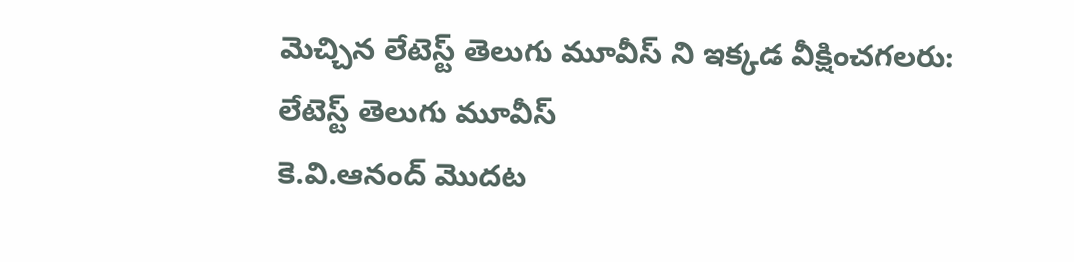మెచ్చిన లేటెస్ట్ తెలుగు మూవీస్ ని ఇక్కడ వీక్షించగలరు:
లేటెస్ట్ తెలుగు మూవీస్
కె.వి.ఆనంద్ మొదట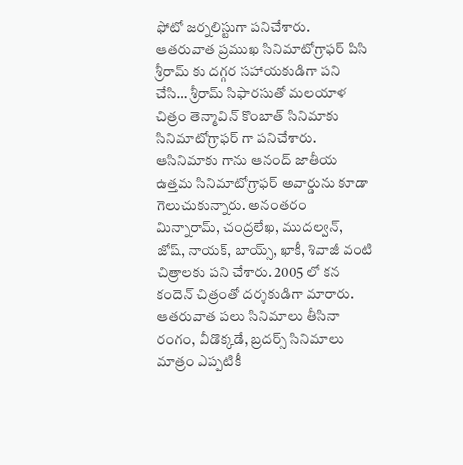ఫోటో జర్నలిస్టుగా పనిచేశారు. ఆతరువాత ప్రముఖ సినిమాటోగ్రాఫర్ పిసి శ్రీరామ్ కు దగ్గర సహాయకుడిగా పని చేసి… శ్రీరామ్ సిఫారసుతో మలయాళ చిత్రం తెన్మావిన్ కొంబాత్ సినిమాకు సినిమాటోగ్రాఫర్ గా పనిచేశారు. ఆసినిమాకు గాను ఆనంద్ జాతీయ ఉత్తమ సినిమాటోగ్రాఫర్ అవార్డును కూడా గెలుచుకున్నారు. అనంతరం మిన్నారామ్, చంద్రలేఖ, ముదల్వన్, జోష్, నాయక్, బాయ్స్, ఖాకీ, శివాజీ వంటి చిత్రాలకు పని చేశారు. 2005 లో కన కందెన్ చిత్రంతో దర్శకుడిగా మారారు. ఆతరువాత పలు సినిమాలు తీసినా రంగం, వీడొక్కడే, బ్రదర్స్ సినిమాలు మాత్రం ఎప్పటికీ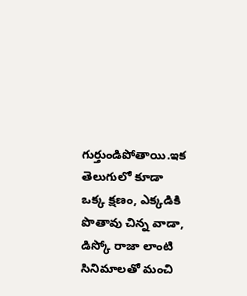గుర్తుండిపోతాయి.ఇక తెలుగులో కూడా ఒక్క క్షణం, ఎక్కడికి పొతావు చిన్న వాడా, డిస్కో రాజా లాంటి సినిమాలతో మంచి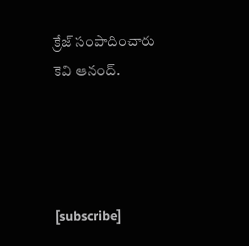క్రేజ్ సంపాదించారు కెవి ఆనంద్.




[subscribe]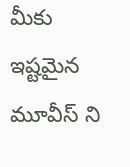మీకు ఇష్టమైన మూవీస్ ని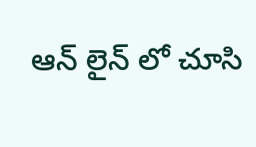ఆన్ లైన్ లో చూసి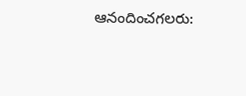ఆనందించగలరు: